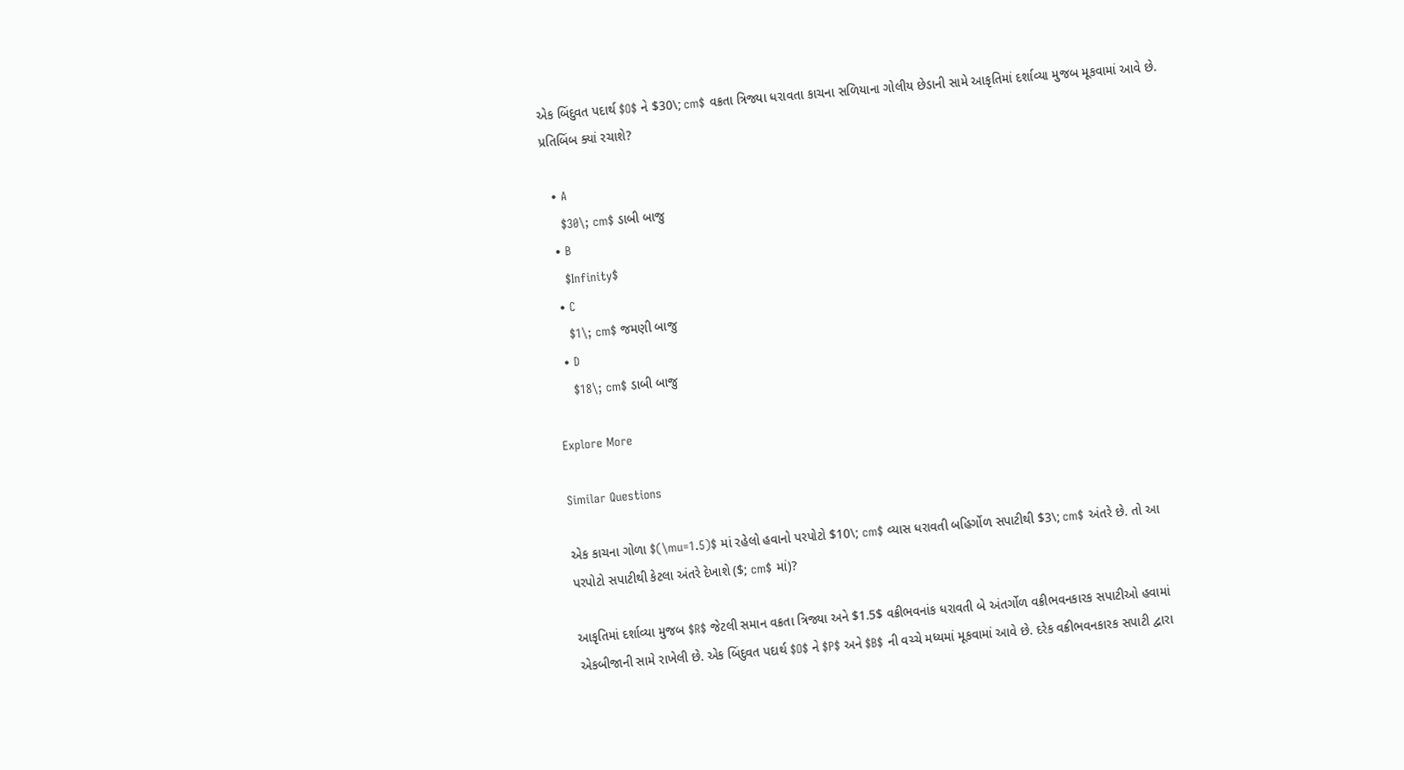એક બિંદુવત પદાર્થ $O$ ને $30\; cm$ વક્રતા ત્રિજ્યા ધરાવતા કાચના સળિયાના ગોલીય છેડાની સામે આકૃતિમાં દર્શાવ્યા મુજબ મૂકવામાં આવે છે. પ્રતિબિંબ ક્યાં રચાશે?

  • A
    $30\; cm$ ડાબી બાજુ
  • B
    $Infinity$
  • C
    $1\; cm$ જમણી બાજુ
  • D
    $18\; cm$ ડાબી બાજુ

Explore More

Similar Questions

એક કાચના ગોળા $(\mu=1.5)$ માં રહેલો હવાનો પરપોટો $10\; cm$ વ્યાસ ધરાવતી બહિર્ગોળ સપાટીથી $3\; cm$ અંતરે છે. તો આ પરપોટો સપાટીથી કેટલા અંતરે દેખાશે ($; cm$ માં)?

આકૃતિમાં દર્શાવ્યા મુજબ $R$ જેટલી સમાન વક્રતા ત્રિજ્યા અને $1.5$ વક્રીભવનાંક ધરાવતી બે અંતર્ગોળ વક્રીભવનકારક સપાટીઓ હવામાં એકબીજાની સામે રાખેલી છે. એક બિંદુવત પદાર્થ $O$ ને $P$ અને $B$ ની વચ્ચે મધ્યમાં મૂકવામાં આવે છે. દરેક વક્રીભવનકારક સપાટી દ્વારા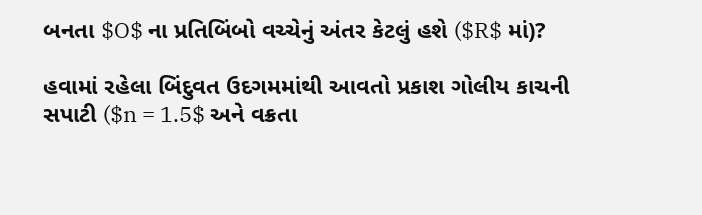બનતા $O$ ના પ્રતિબિંબો વચ્ચેનું અંતર કેટલું હશે ($R$ માં)?

હવામાં રહેલા બિંદુવત ઉદગમમાંથી આવતો પ્રકાશ ગોલીય કાચની સપાટી ($n = 1.5$ અને વક્રતા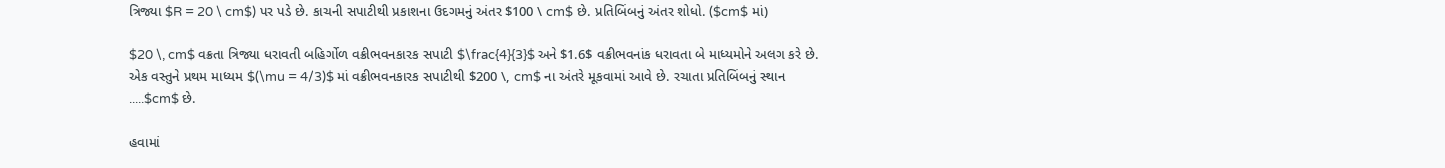ત્રિજ્યા $R = 20 \ cm$) પર પડે છે. કાચની સપાટીથી પ્રકાશના ઉદગમનું અંતર $100 \ cm$ છે. પ્રતિબિંબનું અંતર શોધો. ($cm$ માં)

$20 \, cm$ વક્રતા ત્રિજ્યા ધરાવતી બહિર્ગોળ વક્રીભવનકારક સપાટી $\frac{4}{3}$ અને $1.6$ વક્રીભવનાંક ધરાવતા બે માધ્યમોને અલગ કરે છે. એક વસ્તુને પ્રથમ માધ્યમ $(\mu = 4/3)$ માં વક્રીભવનકારક સપાટીથી $200 \, cm$ ના અંતરે મૂકવામાં આવે છે. રચાતા પ્રતિબિંબનું સ્થાન .....$cm$ છે.

હવામાં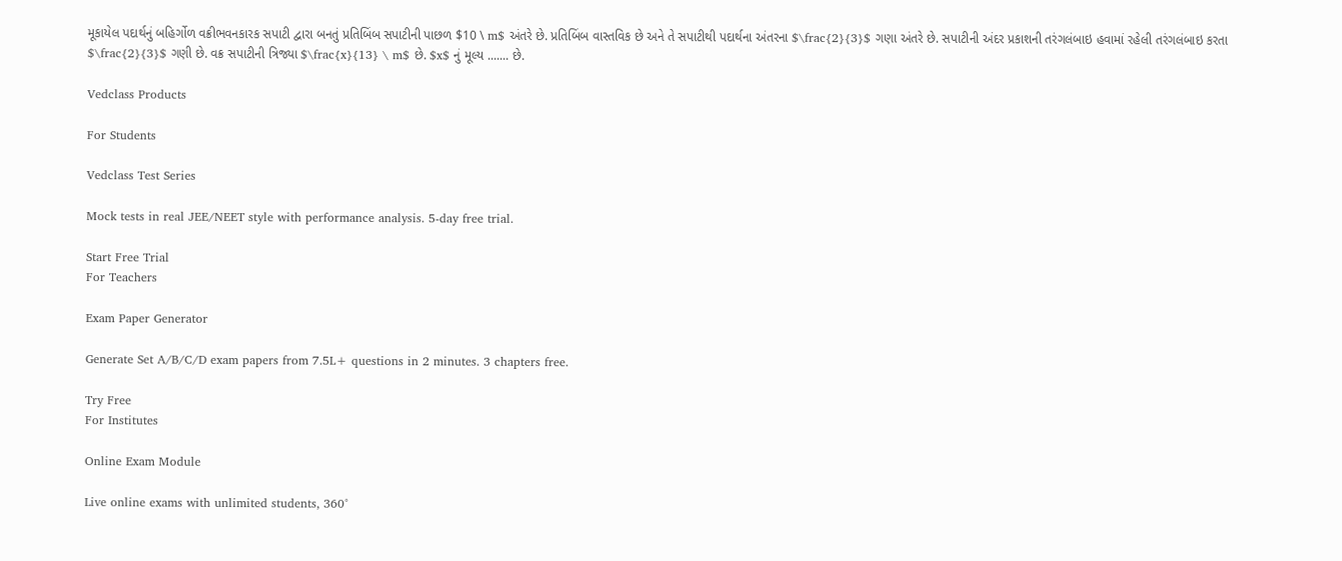મૂકાયેલ પદાર્થનું બહિર્ગોળ વક્રીભવનકારક સપાટી દ્વારા બનતું પ્રતિબિંબ સપાટીની પાછળ $10 \ m$ અંતરે છે. પ્રતિબિંબ વાસ્તવિક છે અને તે સપાટીથી પદાર્થના અંતરના $\frac{2}{3}$ ગણા અંતરે છે. સપાટીની અંદર પ્રકાશની તરંગલંબાઇ હવામાં રહેલી તરંગલંબાઇ કરતા $\frac{2}{3}$ ગણી છે. વક્ર સપાટીની ત્રિજ્યા $\frac{x}{13} \ m$ છે. $x$ નું મૂલ્ય ....... છે.

Vedclass Products

For Students

Vedclass Test Series

Mock tests in real JEE/NEET style with performance analysis. 5-day free trial.

Start Free Trial
For Teachers

Exam Paper Generator

Generate Set A/B/C/D exam papers from 7.5L+ questions in 2 minutes. 3 chapters free.

Try Free
For Institutes

Online Exam Module

Live online exams with unlimited students, 360°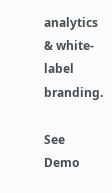analytics & white-label branding.

See Demo